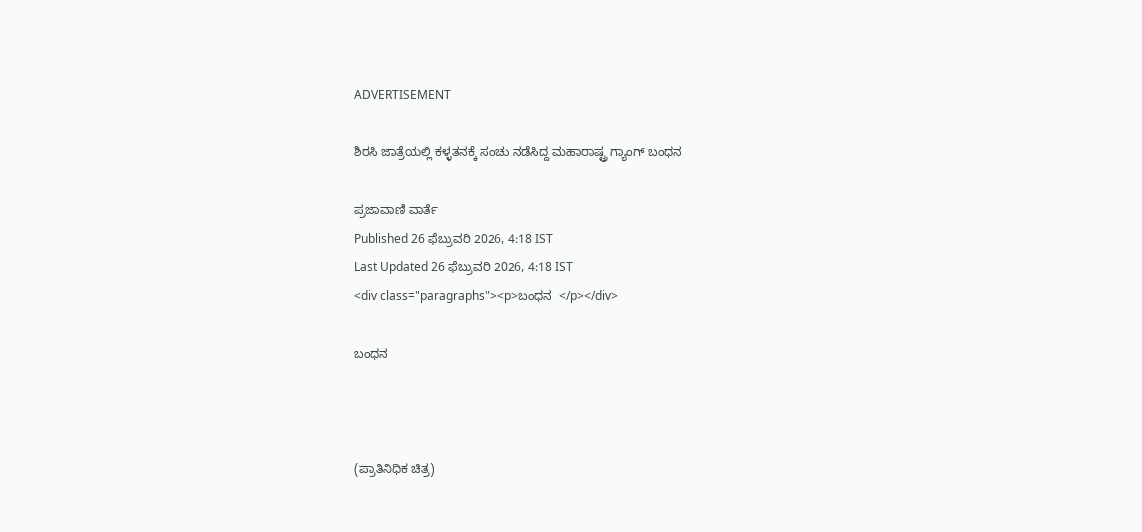ADVERTISEMENT

ಶಿರಸಿ ಜಾತ್ರೆಯಲ್ಲಿ ಕಳ್ಳತನಕ್ಕೆ ಸಂಚು ನಡೆಸಿದ್ದ ಮಹಾರಾಷ್ಟ್ರ ಗ್ಯಾಂಗ್ ಬಂಧನ

ಪ್ರಜಾವಾಣಿ ವಾರ್ತೆ
Published 26 ಫೆಬ್ರುವರಿ 2026, 4:18 IST
Last Updated 26 ಫೆಬ್ರುವರಿ 2026, 4:18 IST
<div class="paragraphs"><p>ಬಂಧನ  </p></div>

ಬಂಧನ



(ಪ್ರಾತಿನಿಧಿಕ ಚಿತ್ರ)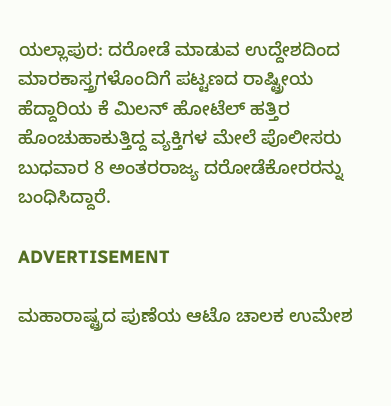ಯಲ್ಲಾಪುರ: ದರೋಡೆ ಮಾಡುವ ಉದ್ದೇಶದಿಂದ ಮಾರಕಾಸ್ತ್ರಗಳೊಂದಿಗೆ ಪಟ್ಟಣದ ರಾಷ್ಟ್ರೀಯ ಹೆದ್ದಾರಿಯ ಕೆ ಮಿಲನ್‌ ಹೋಟೆಲ್‌ ಹತ್ತಿರ ಹೊಂಚುಹಾಕುತ್ತಿದ್ದ ವ್ಯಕ್ತಿಗಳ ಮೇಲೆ ಪೊಲೀಸರು ಬುಧವಾರ 8 ಅಂತರರಾಜ್ಯ ದರೋಡೆಕೋರರನ್ನು ಬಂಧಿಸಿದ್ದಾರೆ.

ADVERTISEMENT

ಮಹಾರಾಷ್ಟ್ರದ ಪುಣೆಯ ಆಟೊ ಚಾಲಕ ಉಮೇಶ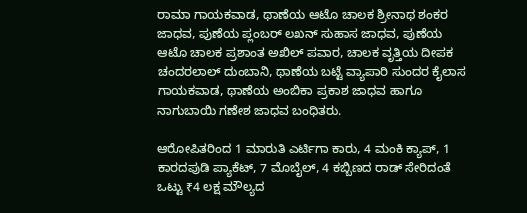ರಾಮಾ ಗಾಯಕವಾಡ, ಥಾಣೆಯ ಆಟೊ ಚಾಲಕ ಶ್ರೀನಾಥ ಶಂಕರ ಜಾಧವ, ಪುಣೆಯ ಪ್ಲಂಬರ್‌ ಲಖನ್‌ ಸುಹಾಸ ಜಾಧವ, ಪುಣೆಯ ಆಟೊ ಚಾಲಕ ಪ್ರಶಾಂತ ಅಖಿಲ್‌ ಪವಾರ, ಚಾಲಕ ವೃತ್ತಿಯ ದೀಪಕ ಚಂದರಲಾಲ್‌ ದುಂಬಾನಿ, ಥಾಣೆಯ ಬಟ್ಟೆ ವ್ಯಾಪಾರಿ ಸುಂದರ ಕೈಲಾಸ ಗಾಯಕವಾಡ, ಥಾಣೆಯ ಅಂಬಿಕಾ ಪ್ರಕಾಶ ಜಾಧವ ಹಾಗೂ ನಾಗುಬಾಯಿ ಗಣೇಶ ಜಾಧವ ಬಂಧಿತರು.

ಆರೋಪಿತರಿಂದ 1 ಮಾರುತಿ ಎರ್ಟಿಗಾ ಕಾರು, 4 ಮಂಕಿ ಕ್ಯಾಪ್‌, 1 ಕಾರದಪುಡಿ ಪ್ಯಾಕೆಟ್‌, 7 ಮೊಬೈಲ್‌, 4 ಕಬ್ಬಿಣದ ರಾಡ್‌ ಸೇರಿದಂತೆ ಒಟ್ಟು ₹4 ಲಕ್ಷ ಮೌಲ್ಯದ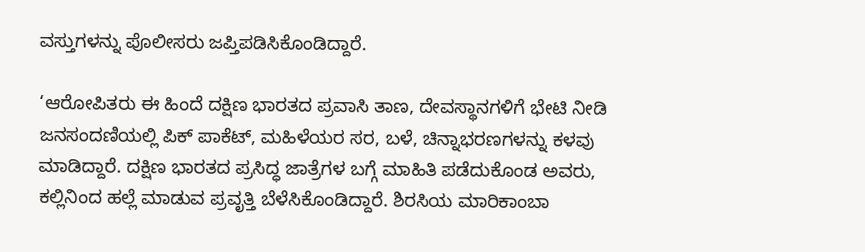ವಸ್ತುಗಳನ್ನು ಪೊಲೀಸರು ಜಪ್ತಿಪಡಿಸಿಕೊಂಡಿದ್ದಾರೆ.

‘ಆರೋಪಿತರು ಈ ಹಿಂದೆ ದಕ್ಷಿಣ ಭಾರತದ ಪ್ರವಾಸಿ ತಾಣ, ದೇವಸ್ಥಾನಗಳಿಗೆ ಭೇಟಿ ನೀಡಿ ಜನಸಂದಣಿಯಲ್ಲಿ ಪಿಕ್‌ ಪಾಕೆಟ್‌, ಮಹಿಳೆಯರ ಸರ, ಬಳೆ, ಚಿನ್ನಾಭರಣಗಳನ್ನು ಕಳವು ಮಾಡಿದ್ದಾರೆ. ದಕ್ಷಿಣ ಭಾರತದ ಪ್ರಸಿದ್ಧ ಜಾತ್ರೆಗಳ ಬಗ್ಗೆ ಮಾಹಿತಿ ಪಡೆದುಕೊಂಡ ಅವರು,  ಕಲ್ಲಿನಿಂದ ಹಲ್ಲೆ ಮಾಡುವ ಪ್ರವೃತ್ತಿ ಬೆಳೆಸಿಕೊಂಡಿದ್ದಾರೆ. ಶಿರಸಿಯ ಮಾರಿಕಾಂಬಾ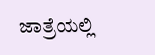ಜಾತ್ರೆಯಲ್ಲಿ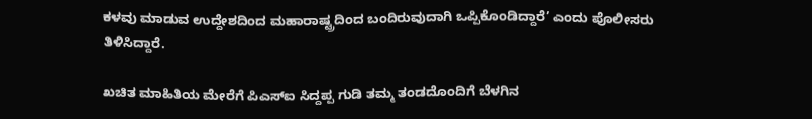ಕಳವು ಮಾಡುವ ಉದ್ದೇಶದಿಂದ ಮಹಾರಾಷ್ಟ್ರದಿಂದ ಬಂದಿರುವುದಾಗಿ ಒಪ್ಪಿಕೊಂಡಿದ್ದಾರೆ’ ಎಂದು ಪೊಲೀಸರು ತಿಳಿಸಿದ್ದಾರೆ.

ಖಚಿತ ಮಾಹಿತಿಯ ಮೇರೆಗೆ ಪಿಎಸ್‌ಐ ಸಿದ್ದಪ್ಪ ಗುಡಿ ತಮ್ಮ ತಂಡದೊಂದಿಗೆ ಬೆಳಗಿನ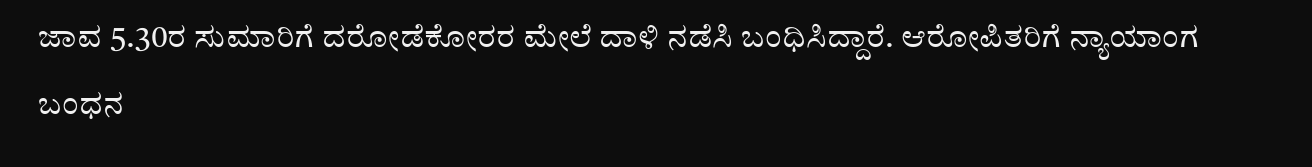ಜಾವ 5.30ರ ಸುಮಾರಿಗೆ ದರೋಡೆಕೋರರ ಮೇಲೆ ದಾಳಿ ನಡೆಸಿ ಬಂಧಿಸಿದ್ದಾರೆ. ಆರೋಪಿತರಿಗೆ ನ್ಯಾಯಾಂಗ ಬಂಧನ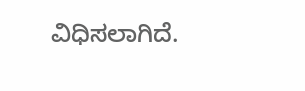ವಿಧಿಸಲಾಗಿದೆ.